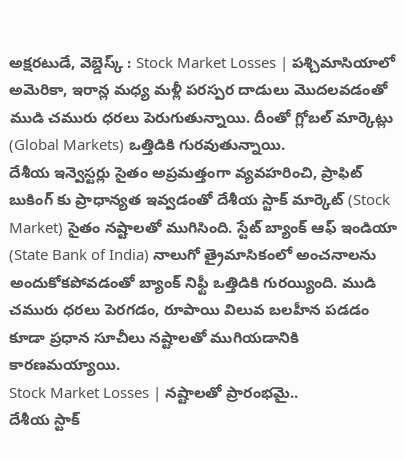అక్షరటుడే, వెబ్డెస్క్ : Stock Market Losses | పశ్చిమాసియాలో అమెరికా, ఇరాన్ల మధ్య మళ్లీ పరస్పర దాడులు మొదలవడంతో ముడి చమురు ధరలు పెరుగుతున్నాయి. దీంతో గ్లోబల్ మార్కెట్లు (Global Markets) ఒత్తిడికి గురవుతున్నాయి.
దేశీయ ఇన్వెస్టర్లు సైతం అప్రమత్తంగా వ్యవహరించి, ప్రాఫిట్ బుకింగ్ కు ప్రాధాన్యత ఇవ్వడంతో దేశీయ స్టాక్ మార్కెట్ (Stock Market) సైతం నష్టాలతో ముగిసింది. స్టేట్ బ్యాంక్ ఆఫ్ ఇండియా (State Bank of India) నాలుగో త్రైమాసికంలో అంచనాలను అందుకోకపోవడంతో బ్యాంక్ నిఫ్టీ ఒత్తిడికి గురయ్యింది. ముడి చమురు ధరలు పెరగడం, రూపాయి విలువ బలహీన పడడం కూడా ప్రధాన సూచీలు నష్టాలతో ముగియడానికి కారణమయ్యాయి.
Stock Market Losses | నష్టాలతో ప్రారంభమై..
దేశీయ స్టాక్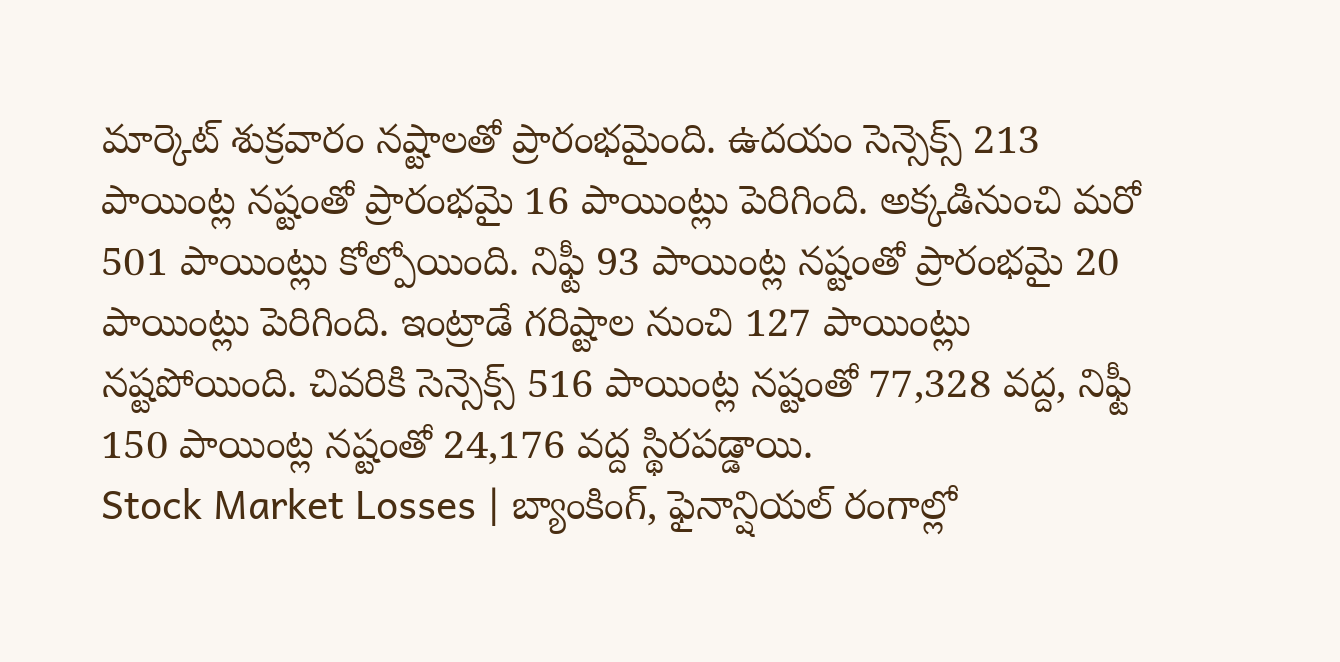మార్కెట్ శుక్రవారం నష్టాలతో ప్రారంభమైంది. ఉదయం సెన్సెక్స్ 213 పాయింట్ల నష్టంతో ప్రారంభమై 16 పాయింట్లు పెరిగింది. అక్కడినుంచి మరో 501 పాయింట్లు కోల్పోయింది. నిఫ్టీ 93 పాయింట్ల నష్టంతో ప్రారంభమై 20 పాయింట్లు పెరిగింది. ఇంట్రాడే గరిష్టాల నుంచి 127 పాయింట్లు నష్టపోయింది. చివరికి సెన్సెక్స్ 516 పాయింట్ల నష్టంతో 77,328 వద్ద, నిఫ్టీ 150 పాయింట్ల నష్టంతో 24,176 వద్ద స్థిరపడ్డాయి.
Stock Market Losses | బ్యాంకింగ్, ఫైనాన్షియల్ రంగాల్లో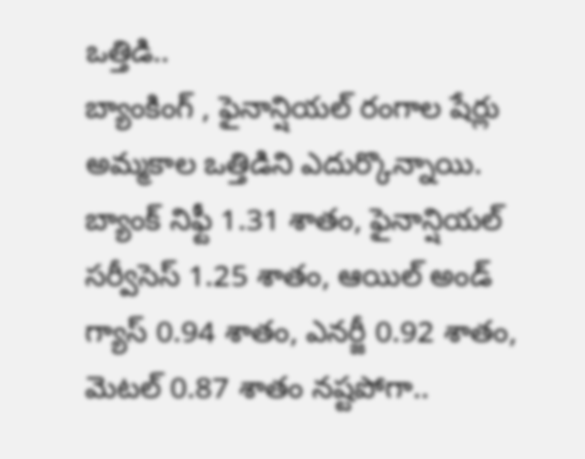ఒత్తిడి..
బ్యాంకింగ్ , ఫైనాన్షియల్ రంగాల షేర్లు అమ్మకాల ఒత్తిడిని ఎదుర్కొన్నాయి. బ్యాంక్ నిఫ్టీ 1.31 శాతం, ఫైనాన్షియల్ సర్వీసెస్ 1.25 శాతం, ఆయిల్ అండ్ గ్యాస్ 0.94 శాతం, ఎనర్జీ 0.92 శాతం, మెటల్ 0.87 శాతం నష్టపోగా..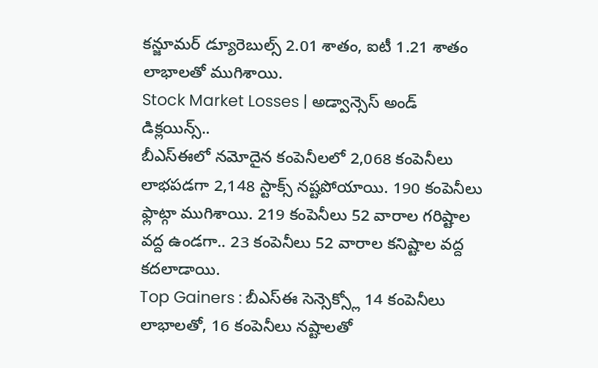కన్జూమర్ డ్యూరెబుల్స్ 2.01 శాతం, ఐటీ 1.21 శాతం లాభాలతో ముగిశాయి.
Stock Market Losses | అడ్వాన్సెస్ అండ్ డిక్లయిన్స్..
బీఎస్ఈలో నమోదైన కంపెనీలలో 2,068 కంపెనీలు లాభపడగా 2,148 స్టాక్స్ నష్టపోయాయి. 190 కంపెనీలు ఫ్లాట్గా ముగిశాయి. 219 కంపెనీలు 52 వారాల గరిష్టాల వద్ద ఉండగా.. 23 కంపెనీలు 52 వారాల కనిష్టాల వద్ద కదలాడాయి.
Top Gainers : బీఎస్ఈ సెన్సెక్స్లో 14 కంపెనీలు లాభాలతో, 16 కంపెనీలు నష్టాలతో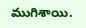ముగిశాయి.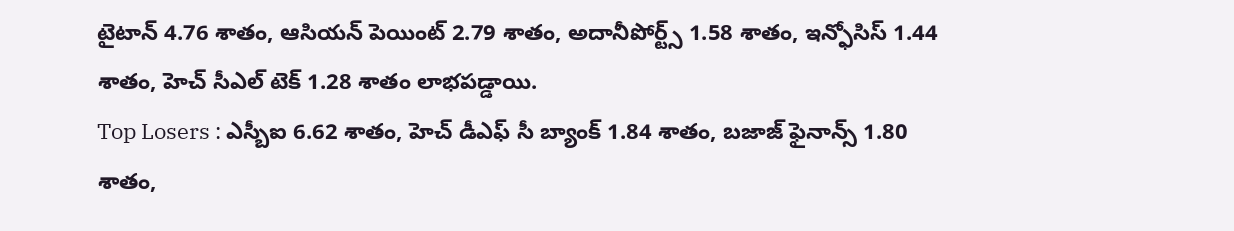టైటాన్ 4.76 శాతం, ఆసియన్ పెయింట్ 2.79 శాతం, అదానీపోర్ట్స్ 1.58 శాతం, ఇన్ఫోసిస్ 1.44 శాతం, హెచ్ సీఎల్ టెక్ 1.28 శాతం లాభపడ్డాయి.
Top Losers : ఎస్బీఐ 6.62 శాతం, హెచ్ డీఎఫ్ సీ బ్యాంక్ 1.84 శాతం, బజాజ్ ఫైనాన్స్ 1.80 శాతం,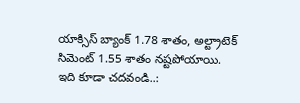యాక్సిస్ బ్యాంక్ 1.78 శాతం, అల్ట్రాటెక్ సిమెంట్ 1.55 శాతం నష్టపోయాయి.
ఇది కూడా చదవండి..: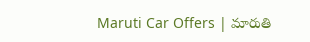Maruti Car Offers | మారుతి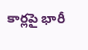కార్లపై భారీ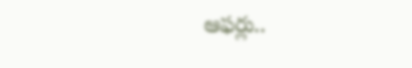ఆఫర్లు..